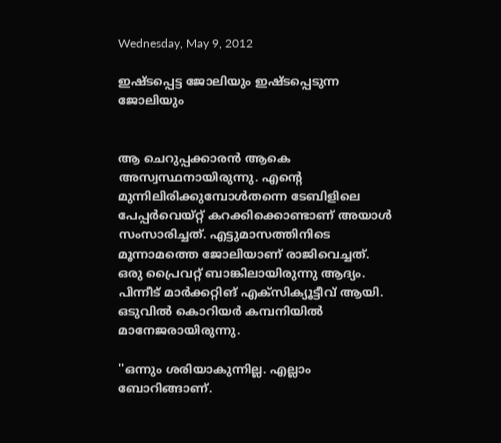Wednesday, May 9, 2012

ഇഷ്ടപ്പെട്ട ജോലിയും ഇഷ്ടപ്പെടുന്ന ജോലിയും


ആ ചെറുപ്പക്കാരന്‍ ആകെ അസ്വസ്ഥനായിരുന്നു. എന്റെ മുന്നിലിരിക്കുമ്പോള്‍തന്നെ ടേബിളിലെ പേപ്പര്‍വെയ്റ്റ് കറക്കിക്കൊണ്ടാണ് അയാള്‍ സംസാരിച്ചത്. എട്ടുമാസത്തിനിടെ മൂന്നാമത്തെ ജോലിയാണ് രാജിവെച്ചത്. ഒരു പ്രൈവറ്റ് ബാങ്കിലായിരുന്നു ആദ്യം. പിന്നീട് മാര്‍ക്കറ്റിങ് എക്‌സിക്യൂട്ടീവ് ആയി. ഒടുവില്‍ കൊറിയര്‍ കമ്പനിയില്‍ മാനേജരായിരുന്നു.

''ഒന്നും ശരിയാകുന്നില്ല. എല്ലാം ബോറിങ്ങാണ്.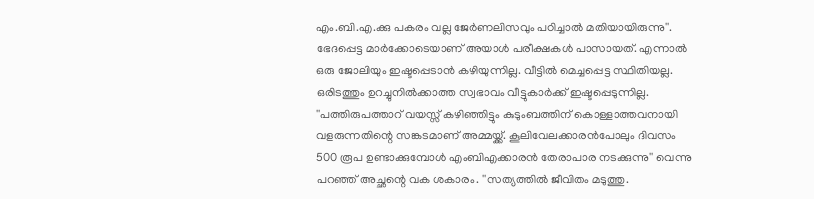എം.ബി.എ.ക്കു പകരം വല്ല ജേര്‍ണലിസവും പഠിച്ചാല്‍ മതിയായിരുന്നു''.
ഭേദപ്പെട്ട മാര്‍ക്കോടെയാണ് അയാള്‍ പരീക്ഷകള്‍ പാസായത്. എന്നാല്‍ ഒരു ജോലിയും ഇഷ്ടപ്പെടാന്‍ കഴിയുന്നില്ല. വീട്ടില്‍ മെച്ചപ്പെട്ട സ്ഥിതിയല്ല. ഒരിടത്തും ഉറച്ചുനില്‍ക്കാത്ത സ്വഭാവം വീട്ടുകാര്‍ക്ക് ഇഷ്ടപ്പെടുന്നില്ല. ''പത്തിരുപത്താറ് വയസ്സ് കഴിഞ്ഞിട്ടും കുടുംബത്തിന് കൊള്ളാത്തവനായി വളരുന്നതിന്റെ സങ്കടമാണ് അമ്മയ്ക്ക്. കൂലിവേലക്കാരന്‍പോലും ദിവസം 500 രൂപ ഉണ്ടാക്കുമ്പോള്‍ എംബിഎക്കാരന്‍ തേരാപാര നടക്കുന്നു'' വെന്നു പറഞ്ഞ് അച്ഛന്റെ വക ശകാരം. ''സത്യത്തില്‍ ജീവിതം മടുത്തു.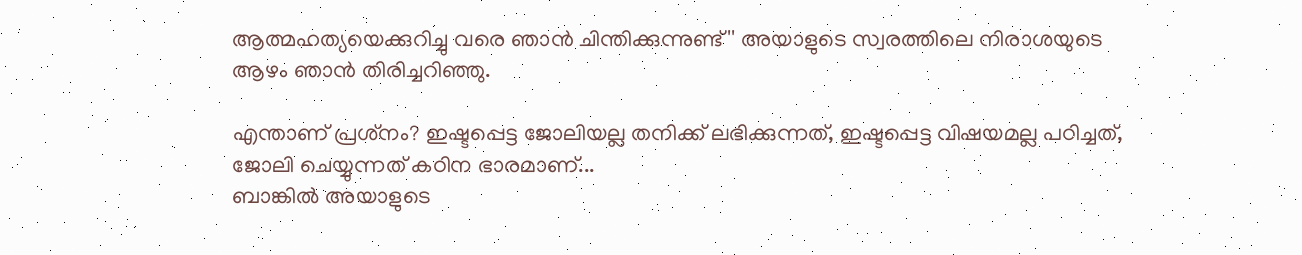ആത്മഹത്യയെക്കുറിച്ചു വരെ ഞാന്‍ ചിന്തിക്കുന്നുണ്ട്'' അയാളുടെ സ്വരത്തിലെ നിരാശയുടെ ആഴം ഞാന്‍ തിരിച്ചറിഞ്ഞു.

എന്താണ് പ്രശ്‌നം? ഇഷ്ടപ്പെട്ട ജോലിയല്ല തനിക്ക് ലഭിക്കുന്നത്, ഇഷ്ടപ്പെട്ട വിഷയമല്ല പഠിച്ചത്, ജോലി ചെയ്യുന്നത് കഠിന ഭാരമാണ്...
ബാങ്കില്‍ അയാളുടെ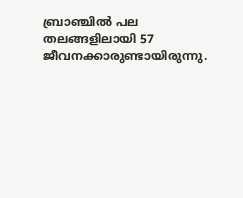ബ്രാഞ്ചില്‍ പല തലങ്ങളിലായി 57 ജീവനക്കാരുണ്ടായിരുന്നു.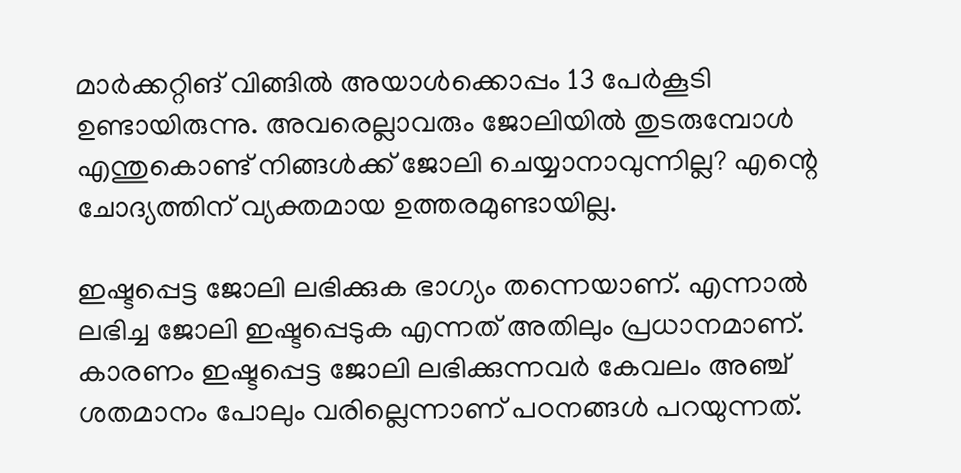മാര്‍ക്കറ്റിങ് വിങ്ങില്‍ അയാള്‍ക്കൊപ്പം 13 പേര്‍കൂടി ഉണ്ടായിരുന്നു. അവരെല്ലാവരും ജോലിയില്‍ തുടരുമ്പോള്‍ എന്തുകൊണ്ട് നിങ്ങള്‍ക്ക് ജോലി ചെയ്യാനാവുന്നില്ല? എന്റെ ചോദ്യത്തിന് വ്യക്തമായ ഉത്തരമുണ്ടായില്ല.

ഇഷ്ടപ്പെട്ട ജോലി ലഭിക്കുക ഭാഗ്യം തന്നെയാണ്. എന്നാല്‍ ലഭിച്ച ജോലി ഇഷ്ടപ്പെടുക എന്നത് അതിലും പ്രധാനമാണ്. കാരണം ഇഷ്ടപ്പെട്ട ജോലി ലഭിക്കുന്നവര്‍ കേവലം അഞ്ച് ശതമാനം പോലും വരില്ലെന്നാണ് പഠനങ്ങള്‍ പറയുന്നത്.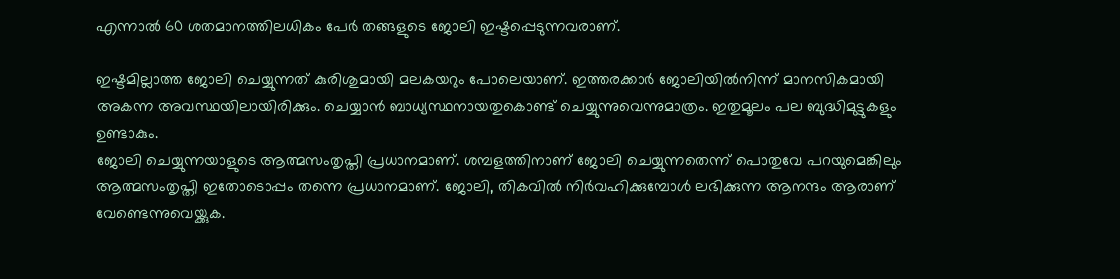എന്നാല്‍ 60 ശതമാനത്തിലധികം പേര്‍ തങ്ങളുടെ ജോലി ഇഷ്ടപ്പെടുന്നവരാണ്.

ഇഷ്ടമില്ലാത്ത ജോലി ചെയ്യുന്നത് കുരിശുമായി മലകയറും പോലെയാണ്. ഇത്തരക്കാര്‍ ജോലിയില്‍നിന്ന് മാനസികമായി അകന്ന അവസ്ഥയിലായിരിക്കും. ചെയ്യാന്‍ ബാധ്യസ്ഥനായതുകൊണ്ട് ചെയ്യുന്നുവെന്നുമാത്രം. ഇതുമൂലം പല ബുദ്ധിമുട്ടുകളും ഉണ്ടാകും.
ജോലി ചെയ്യുന്നയാളുടെ ആത്മസംതൃപ്തി പ്രധാനമാണ്. ശമ്പളത്തിനാണ് ജോലി ചെയ്യുന്നതെന്ന് പൊതുവേ പറയുമെങ്കിലും ആത്മസംതൃപ്തി ഇതോടൊപ്പം തന്നെ പ്രധാനമാണ്. ജോലി, തികവില്‍ നിര്‍വഹിക്കുമ്പോള്‍ ലഭിക്കുന്ന ആനന്ദം ആരാണ് വേണ്ടെന്നുവെയ്ക്കുക.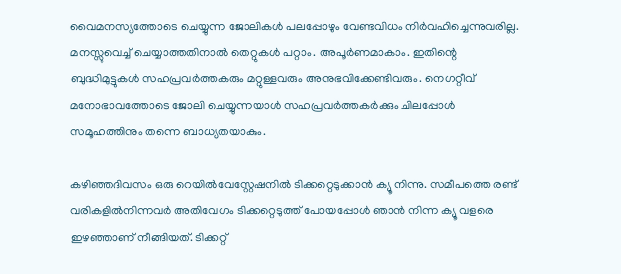വൈമനസ്യത്തോടെ ചെയ്യുന്ന ജോലികള്‍ പലപ്പോഴും വേണ്ടവിധം നിര്‍വഹിച്ചെന്നുവരില്ല. മനസ്സുവെച്ച് ചെയ്യാത്തതിനാല്‍ തെറ്റുകള്‍ പറ്റാം. അപൂര്‍ണമാകാം. ഇതിന്റെ ബുദ്ധിമുട്ടുകള്‍ സഹപ്രവര്‍ത്തകരും മറ്റുള്ളവരും അനുഭവിക്കേണ്ടിവരും. നെഗറ്റീവ് മനോഭാവത്തോടെ ജോലി ചെയ്യുന്നയാള്‍ സഹപ്രവര്‍ത്തകര്‍ക്കും ചിലപ്പോള്‍ സമൂഹത്തിനും തന്നെ ബാധ്യതയാകും.

കഴിഞ്ഞദിവസം ഒരു റെയില്‍വേസ്റ്റേഷനില്‍ ടിക്കറ്റെടുക്കാന്‍ ക്യൂ നിന്നു. സമീപത്തെ രണ്ട് വരികളില്‍നിന്നവര്‍ അതിവേഗം ടിക്കറ്റെടുത്ത് പോയപ്പോള്‍ ഞാന്‍ നിന്ന ക്യൂ വളരെ ഇഴഞ്ഞാണ് നീങ്ങിയത്. ടിക്കറ്റ്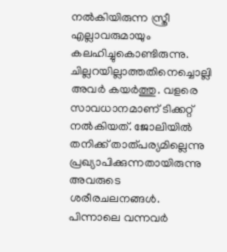നല്‍കിയിരുന്ന സ്ത്രീ എല്ലാവരുമായും കലഹിച്ചുകൊണ്ടിരുന്നു. ചില്ലറയില്ലാത്തതിനെച്ചൊല്ലി അവര്‍ കയര്‍ത്തു. വളരെ സാവധാനമാണ് ടിക്കറ്റ് നല്‍കിയത്. ജോലിയില്‍ തനിക്ക് താത്പര്യമില്ലെന്നു പ്രഖ്യാപിക്കുന്നതായിരുന്നു അവരുടെ ശരീരചലനങ്ങള്‍. പിന്നാലെ വന്നവര്‍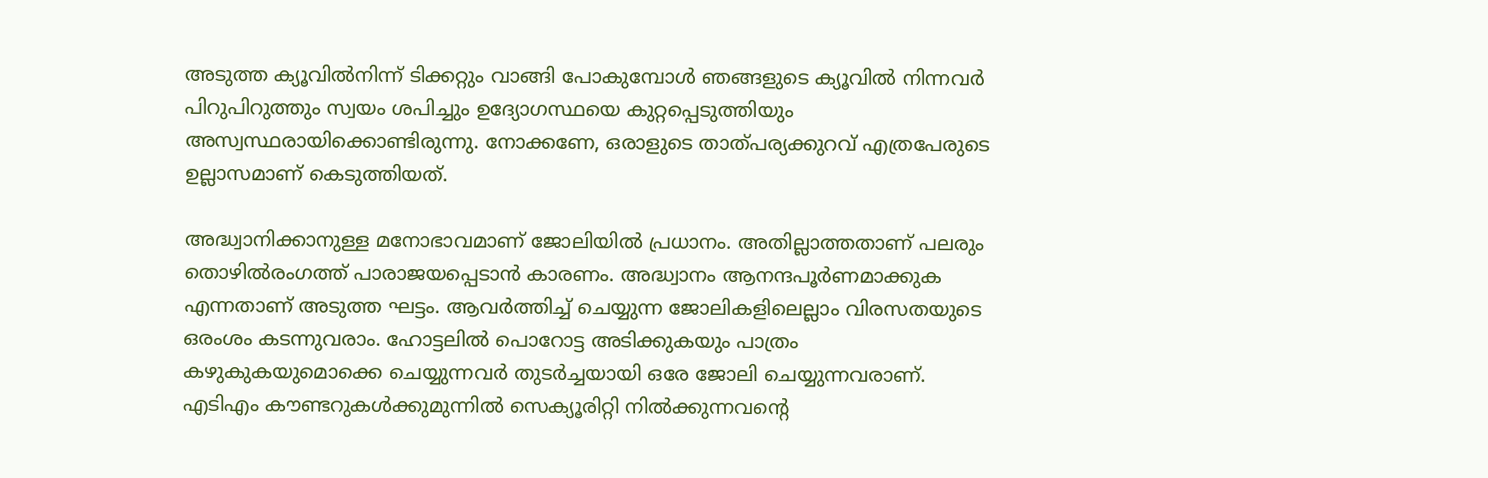അടുത്ത ക്യൂവില്‍നിന്ന് ടിക്കറ്റും വാങ്ങി പോകുമ്പോള്‍ ഞങ്ങളുടെ ക്യൂവില്‍ നിന്നവര്‍ പിറുപിറുത്തും സ്വയം ശപിച്ചും ഉദ്യോഗസ്ഥയെ കുറ്റപ്പെടുത്തിയും അസ്വസ്ഥരായിക്കൊണ്ടിരുന്നു. നോക്കണേ, ഒരാളുടെ താത്പര്യക്കുറവ് എത്രപേരുടെ ഉല്ലാസമാണ് കെടുത്തിയത്.

അദ്ധ്വാനിക്കാനുള്ള മനോഭാവമാണ് ജോലിയില്‍ പ്രധാനം. അതില്ലാത്തതാണ് പലരും തൊഴില്‍രംഗത്ത് പാരാജയപ്പെടാന്‍ കാരണം. അദ്ധ്വാനം ആനന്ദപൂര്‍ണമാക്കുക എന്നതാണ് അടുത്ത ഘട്ടം. ആവര്‍ത്തിച്ച് ചെയ്യുന്ന ജോലികളിലെല്ലാം വിരസതയുടെ ഒരംശം കടന്നുവരാം. ഹോട്ടലില്‍ പൊറോട്ട അടിക്കുകയും പാത്രം കഴുകുകയുമൊക്കെ ചെയ്യുന്നവര്‍ തുടര്‍ച്ചയായി ഒരേ ജോലി ചെയ്യുന്നവരാണ്. എടിഎം കൗണ്ടറുകള്‍ക്കുമുന്നില്‍ സെക്യൂരിറ്റി നില്‍ക്കുന്നവന്റെ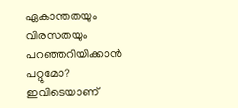ഏകാന്തതയും വിരസതയും പറഞ്ഞറിയിക്കാന്‍ പറ്റുമോ? ഇവിടെയാണ്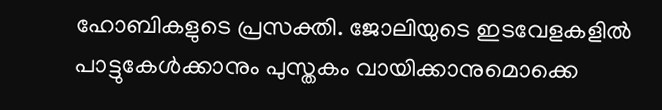ഹോബികളുടെ പ്രസക്തി. ജോലിയുടെ ഇടവേളകളില്‍ പാട്ടുകേള്‍ക്കാനും പുസ്തകം വായിക്കാനുമൊക്കെ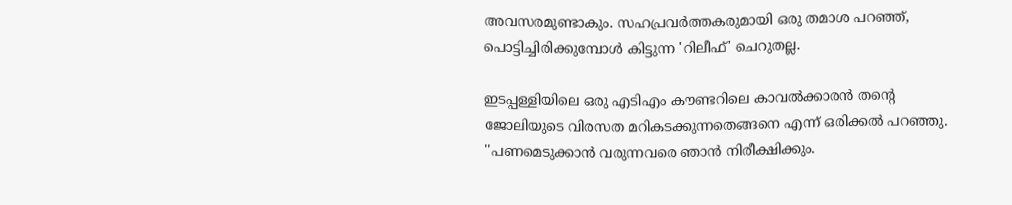അവസരമുണ്ടാകും. സഹപ്രവര്‍ത്തകരുമായി ഒരു തമാശ പറഞ്ഞ്, പൊട്ടിച്ചിരിക്കുമ്പോള്‍ കിട്ടുന്ന 'റിലീഫ്' ചെറുതല്ല.

ഇടപ്പള്ളിയിലെ ഒരു എടിഎം കൗണ്ടറിലെ കാവല്‍ക്കാരന്‍ തന്റെ ജോലിയുടെ വിരസത മറികടക്കുന്നതെങ്ങനെ എന്ന് ഒരിക്കല്‍ പറഞ്ഞു. ''പണമെടുക്കാന്‍ വരുന്നവരെ ഞാന്‍ നിരീക്ഷിക്കും.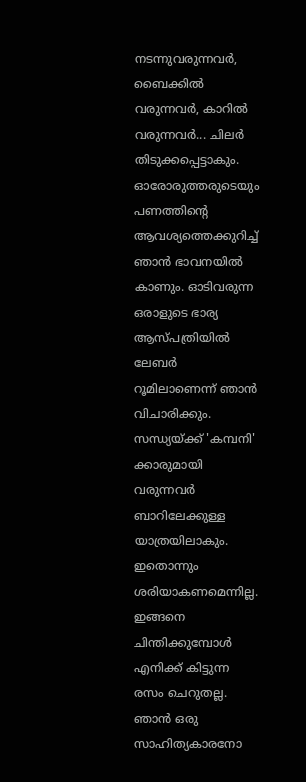നടന്നുവരുന്നവര്‍, ബൈക്കില്‍ വരുന്നവര്‍, കാറില്‍ വരുന്നവര്‍... ചിലര്‍ തിടുക്കപ്പെട്ടാകും. ഓരോരുത്തരുടെയും പണത്തിന്റെ ആവശ്യത്തെക്കുറിച്ച് ഞാന്‍ ഭാവനയില്‍ കാണും. ഓടിവരുന്ന ഒരാളുടെ ഭാര്യ ആസ്പത്രിയില്‍ ലേബര്‍ റൂമിലാണെന്ന് ഞാന്‍ വിചാരിക്കും. സന്ധ്യയ്ക്ക് 'കമ്പനി' ക്കാരുമായി വരുന്നവര്‍ ബാറിലേക്കുള്ള യാത്രയിലാകും. ഇതൊന്നും ശരിയാകണമെന്നില്ല. ഇങ്ങനെ ചിന്തിക്കുമ്പോള്‍ എനിക്ക് കിട്ടുന്ന രസം ചെറുതല്ല. ഞാന്‍ ഒരു സാഹിത്യകാരനോ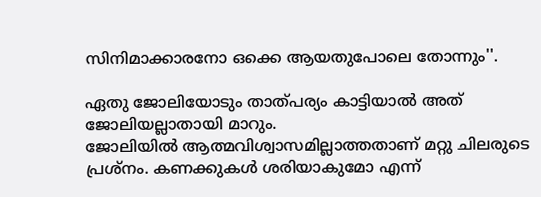സിനിമാക്കാരനോ ഒക്കെ ആയതുപോലെ തോന്നും''.

ഏതു ജോലിയോടും താത്പര്യം കാട്ടിയാല്‍ അത് ജോലിയല്ലാതായി മാറും.
ജോലിയില്‍ ആത്മവിശ്വാസമില്ലാത്തതാണ് മറ്റു ചിലരുടെ പ്രശ്‌നം. കണക്കുകള്‍ ശരിയാകുമോ എന്ന്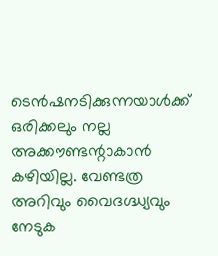ടെന്‍ഷനടിക്കുന്നയാള്‍ക്ക് ഒരിക്കലും നല്ല അക്കൗണ്ടന്റാകാന്‍ കഴിയില്ല. വേണ്ടത്ര അറിവും വൈദഗ്ദ്ധ്യവും നേടുക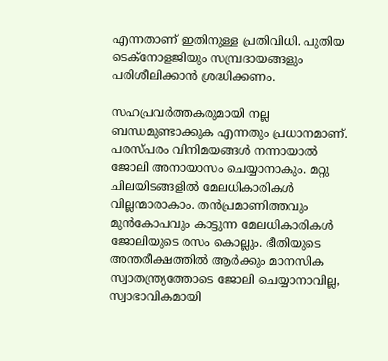എന്നതാണ് ഇതിനുള്ള പ്രതിവിധി. പുതിയ ടെക്‌നോളജിയും സമ്പ്രദായങ്ങളും പരിശീലിക്കാന്‍ ശ്രദ്ധിക്കണം.

സഹപ്രവര്‍ത്തകരുമായി നല്ല ബന്ധമുണ്ടാക്കുക എന്നതും പ്രധാനമാണ്. പരസ്പരം വിനിമയങ്ങള്‍ നന്നായാല്‍ ജോലി അനായാസം ചെയ്യാനാകും. മറ്റു ചിലയിടങ്ങളില്‍ മേലധികാരികള്‍ വില്ലന്മാരാകാം. തന്‍പ്രമാണിത്തവും മുന്‍കോപവും കാട്ടുന്ന മേലധികാരികള്‍ ജോലിയുടെ രസം കൊല്ലും. ഭീതിയുടെ അന്തരീക്ഷത്തില്‍ ആര്‍ക്കും മാനസിക സ്വാതന്ത്ര്യത്തോടെ ജോലി ചെയ്യാനാവില്ല, സ്വാഭാവികമായി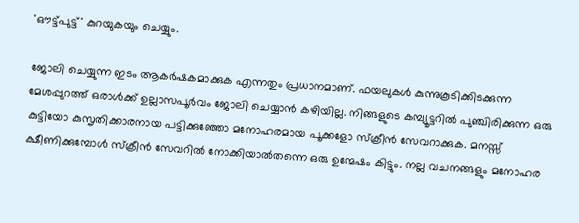'ഔട്ട്പുട്ട്' കുറയുകയും ചെയ്യും.

ജോലി ചെയ്യുന്ന ഇടം ആകര്‍ഷകമാക്കുക എന്നതും പ്രധാനമാണ്. ഫയലുകള്‍ കുന്നുകൂടിക്കിടക്കുന്ന മേശപ്പുറത്ത് ഒരാള്‍ക്ക് ഉല്ലാസപൂര്‍വം ജോലി ചെയ്യാന്‍ കഴിയില്ല. നിങ്ങളുടെ കമ്പ്യൂട്ടറില്‍ പുഞ്ചിരിക്കുന്ന ഒരു കുട്ടിയോ കുസൃതിക്കാരനായ പട്ടിക്കുഞ്ഞോ മനോഹരമായ പൂക്കളോ സ്‌ക്രീന്‍ സേവറാക്കുക. മനസ്സ് ക്ഷീണിക്കുമ്പോള്‍ സ്‌ക്രീന്‍ സേവറില്‍ നോക്കിയാല്‍തന്നെ ഒരു ഉന്മേഷം കിട്ടും. നല്ല വചനങ്ങളും മനോഹര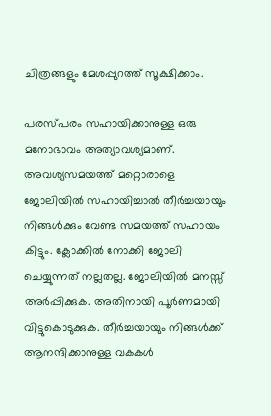ചിത്രങ്ങളും മേശപ്പുറത്ത് സൂക്ഷിക്കാം.

പരസ്പരം സഹായിക്കാനുള്ള ഒരു മനോഭാവം അത്യാവശ്യമാണ്. അവശ്യസമയത്ത് മറ്റൊരാളെ ജോലിയില്‍ സഹായിച്ചാല്‍ തീര്‍ച്ചയായും നിങ്ങള്‍ക്കും വേണ്ട സമയത്ത് സഹായം കിട്ടും. ക്ലോക്കില്‍ നോക്കി ജോലി ചെയ്യുന്നത് നല്ലതല്ല. ജോലിയില്‍ മനസ്സ് അര്‍പ്പിക്കുക. അതിനായി പൂര്‍ണമായി വിട്ടുകൊടുക്കുക. തീര്‍ച്ചയായും നിങ്ങള്‍ക്ക് ആനന്ദിക്കാനുള്ള വകകള്‍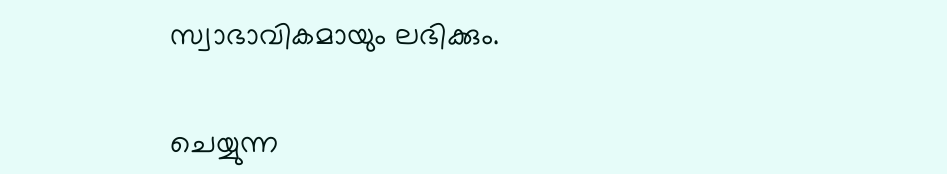സ്വാഭാവികമായും ലഭിക്കും.

ചെയ്യുന്ന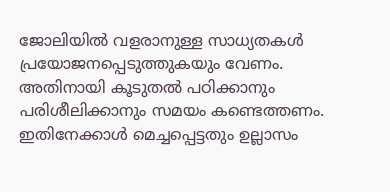ജോലിയില്‍ വളരാനുള്ള സാധ്യതകള്‍ പ്രയോജനപ്പെടുത്തുകയും വേണം. അതിനായി കൂടുതല്‍ പഠിക്കാനും പരിശീലിക്കാനും സമയം കണ്ടെത്തണം. ഇതിനേക്കാള്‍ മെച്ചപ്പെട്ടതും ഉല്ലാസം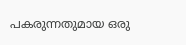പകരുന്നതുമായ ഒരു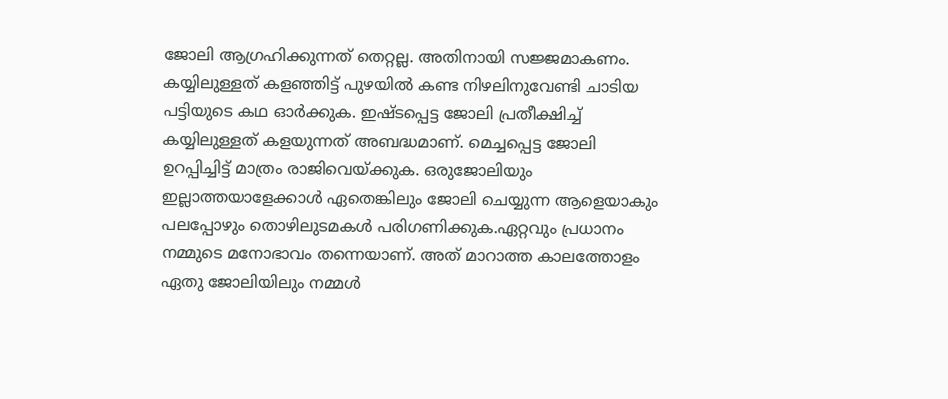ജോലി ആഗ്രഹിക്കുന്നത് തെറ്റല്ല. അതിനായി സജ്ജമാകണം. കയ്യിലുള്ളത് കളഞ്ഞിട്ട് പുഴയില്‍ കണ്ട നിഴലിനുവേണ്ടി ചാടിയ പട്ടിയുടെ കഥ ഓര്‍ക്കുക. ഇഷ്ടപ്പെട്ട ജോലി പ്രതീക്ഷിച്ച് കയ്യിലുള്ളത് കളയുന്നത് അബദ്ധമാണ്. മെച്ചപ്പെട്ട ജോലി ഉറപ്പിച്ചിട്ട് മാത്രം രാജിവെയ്ക്കുക. ഒരുജോലിയും ഇല്ലാത്തയാളേക്കാള്‍ ഏതെങ്കിലും ജോലി ചെയ്യുന്ന ആളെയാകും പലപ്പോഴും തൊഴിലുടമകള്‍ പരിഗണിക്കുക.ഏറ്റവും പ്രധാനം നമ്മുടെ മനോഭാവം തന്നെയാണ്. അത് മാറാത്ത കാലത്തോളം ഏതു ജോലിയിലും നമ്മള്‍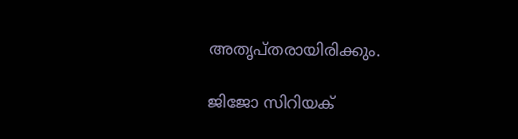അതൃപ്തരായിരിക്കും.

ജിജോ സിറിയക്‌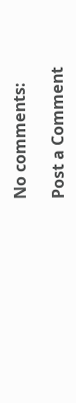No comments:

Post a Comment